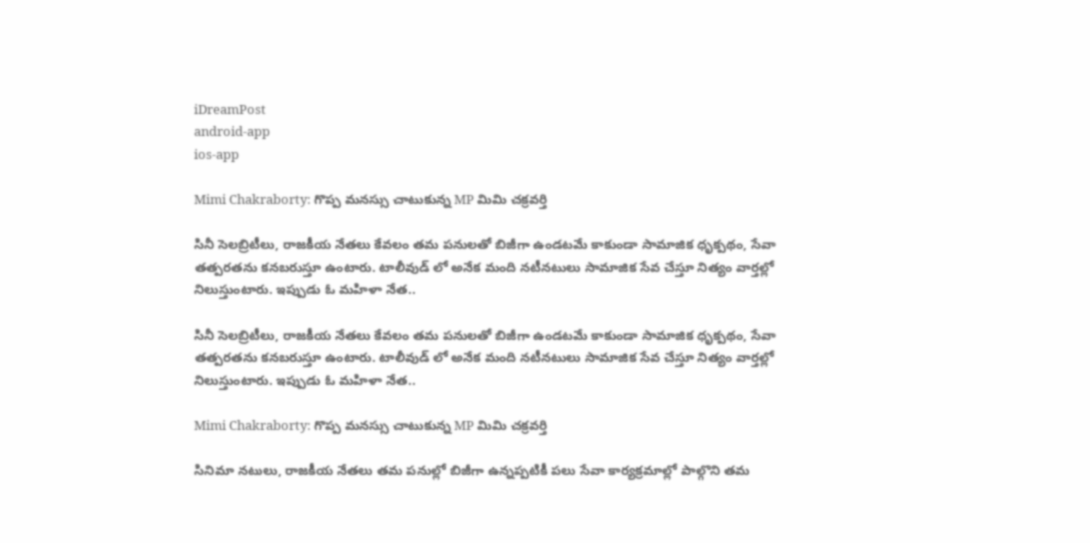iDreamPost
android-app
ios-app

Mimi Chakraborty: గొప్ప మనస్సు చాటుకున్న MP మిమి చక్రవర్తి

సినీ సెలబ్రిటీలు, రాజకీయ నేతలు కేవలం తమ పనులతో బిజీగా ఉండటమే కాకుండా సామాజిక ధృక్పథం, సేవా తత్పరతను కనబరుస్తూ ఉంటారు. టాలీవుడ్ లో అనేక మంది నటీనటులు సామాజిక సేవ చేస్తూ నిత్యం వార్తల్లో నిలుస్తుంటారు. ఇప్పుడు ఓ మహిళా నేత..

సినీ సెలబ్రిటీలు, రాజకీయ నేతలు కేవలం తమ పనులతో బిజీగా ఉండటమే కాకుండా సామాజిక ధృక్పథం, సేవా తత్పరతను కనబరుస్తూ ఉంటారు. టాలీవుడ్ లో అనేక మంది నటీనటులు సామాజిక సేవ చేస్తూ నిత్యం వార్తల్లో నిలుస్తుంటారు. ఇప్పుడు ఓ మహిళా నేత..

Mimi Chakraborty: గొప్ప మనస్సు చాటుకున్న MP మిమి చక్రవర్తి

సినిమా నటులు, రాజకీయ నేతలు తమ పనుల్లో బిజీగా ఉన్నప్పటికీ పలు సేవా కార్యక్రమాల్లో పాల్గొని తమ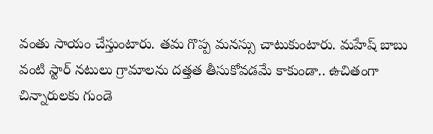వంతు సాయం చేస్తుంటారు. తమ గొప్ప మనస్సు చాటుకుంటారు. మహేష్ బాబు వంటి స్టార్ నటులు గ్రామాలను దత్తత తీసుకోవడమే కాకుండా.. ఉచితంగా చిన్నారులకు గుండె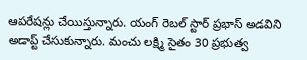ఆపరేషన్లు చేయిస్తున్నారు. యంగ్ రెబల్ స్టార్ ప్రభాస్ అడవిని అడాప్ట్ చేసుకున్నారు. మంచు లక్ష్మి సైతం 30 ప్రభుత్వ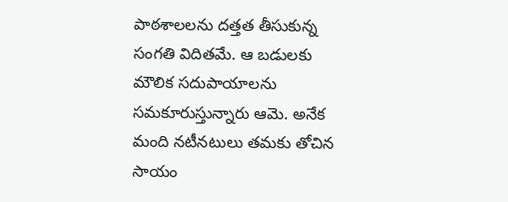పాఠశాలలను దత్తత తీసుకున్న సంగతి విదితమే. ఆ బడులకు మౌలిక సదుపాయాలను సమకూరుస్తున్నారు ఆమె. అనేక మంది నటీనటులు తమకు తోచిన సాయం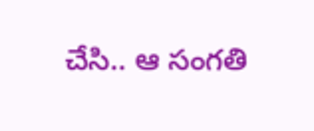చేసి.. ఆ సంగతి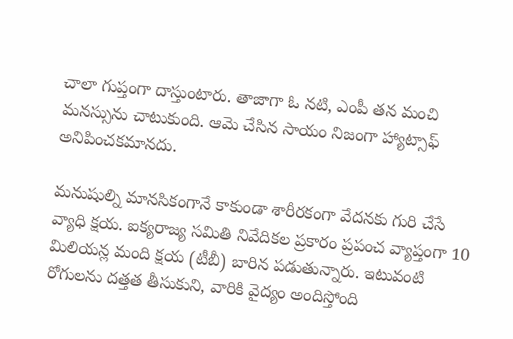చాలా గుప్తంగా దాస్తుంటారు. తాజాగా ఓ నటి, ఎంపీ తన మంచి మనస్సును చాటుకుంది. ఆమె చేసిన సాయం నిజంగా హ్యాట్సాఫ్ అనిపించకమానదు.

మనుషుల్ని మానసికంగానే కాకుండా శారీరకంగా వేదనకు గురి చేసే వ్యాధి క్షయ. ఐక్యరాజ్య సమితి నివేదికల ప్రకారం ప్రపంచ వ్యాప్తంగా 10 మిలియన్ల మంది క్షయ (టీబీ) బారిన పడుతున్నారు. ఇటువంటి రోగులను దత్తత తీసుకుని, వారికి వైద్యం అందిస్తోంది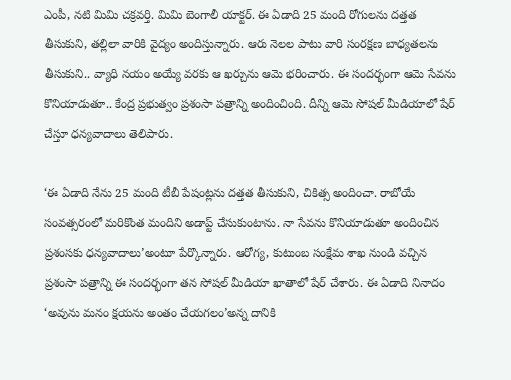ఎంపీ, నటి మిమి చక్రవర్తి. మిమి బెంగాలీ యాక్టర్. ఈ ఏడాది 25 మంది రోగులను దత్తత తీసుకుని, తల్లిలా వారికి వైద్యం అందిస్తున్నారు. ఆరు నెలల పాటు వారి సంరక్షణ బాధ్యతలను తీసుకుని.. వ్యాధి నయం అయ్యే వరకు ఆ ఖర్చును ఆమె భరించారు. ఈ సందర్భంగా ఆమె సేవను కొనియాడుతూ.. కేంద్ర ప్రభుత్వం ప్రశంసా పత్రాన్ని అందించింది. దీన్ని ఆమె సోషల్ మీడియాలో షేర్ చేస్తూ ధన్యవాదాలు తెలిపారు.

‘ఈ ఏడాది నేను 25 మంది టీబీ పేషంట్లను దత్తత తీసుకుని, చికిత్స అందించా. రాబోయే సంవత్సరంలో మరికొంత మందిని అడాప్ట్ చేసుకుంటాను. నా సేవను కొనియాడుతూ అందించిన ప్రశంసకు ధన్యవాదాలు’అంటూ పేర్కొన్నారు. ఆరోగ్య, కుటుంబ సంక్షేమ శాఖ నుండి వచ్చిన ప్రశంసా పత్రాన్ని ఈ సందర్భంగా తన సోషల్ మీడియా ఖాతాలో షేర్ చేశారు. ఈ ఏడాది నినాదం ‘అవును మనం క్షయను అంతం చేయగలం’అన్న దానికి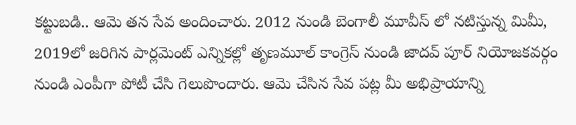కట్టుబడి.. ఆమె తన సేవ అందించారు. 2012 నుండి బెంగాలీ మూవీస్ లో నటిస్తున్న మిమీ, 2019లో జరిగిన పార్లమెంట్ ఎన్నికల్లో తృణమూల్ కాంగ్రెస్ నుండి జాదవ్ పూర్ నియోజకవర్గం నుండి ఎంపీగా పోటీ చేసి గెలుపొందారు. ఆమె చేసిన సేవ పట్ల మీ అభిప్రాయాన్ని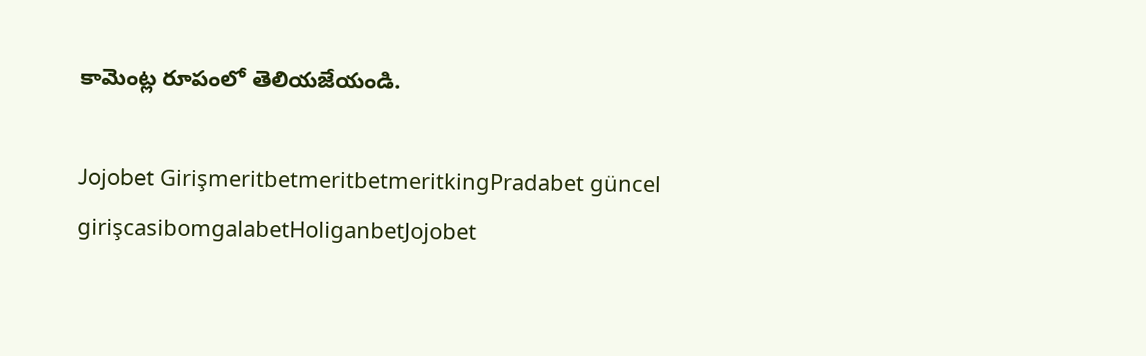కామెంట్ల రూపంలో తెలియజేయండి.

Jojobet GirişmeritbetmeritbetmeritkingPradabet güncel girişcasibomgalabetHoliganbetJojobet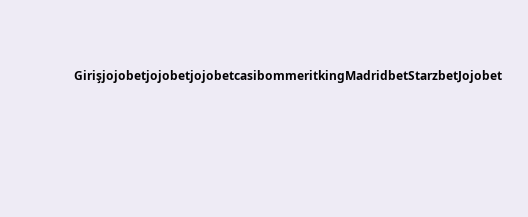GirişjojobetjojobetjojobetcasibommeritkingMadridbetStarzbetJojobet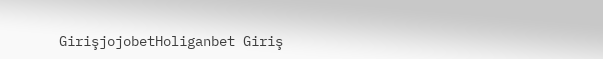GirişjojobetHoliganbet Giriş